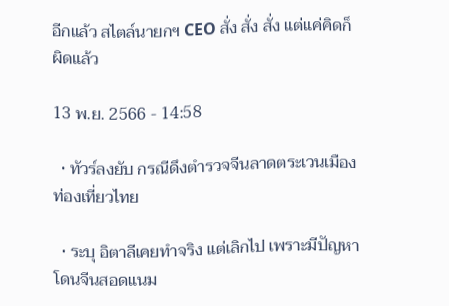อีกแล้ว สไตล์นายกฯ CEO สั่ง สั่ง สั่ง แต่แค่คิดก็ผิดแล้ว

13 พ.ย. 2566 - 14:58

  • ทัวร์ลงยับ กรณีดึงตำรวจจีนลาดตระเวนเมืองท่องเที่ยวไทย

  • ระบุ อิตาลีเคยทำจริง แต่เลิกไป เพราะมีปัญหาโดนจีนสอดแนม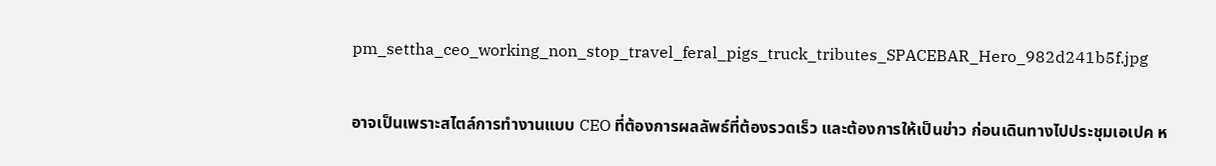pm_settha_ceo_working_non_stop_travel_feral_pigs_truck_tributes_SPACEBAR_Hero_982d241b5f.jpg

อาจเป็นเพราะสไตล์การทำงานแบบ CEO ที่ต้องการผลลัพธ์ที่ต้องรวดเร็ว และต้องการให้เป็นข่าว ก่อนเดินทางไปประชุมเอเปค ห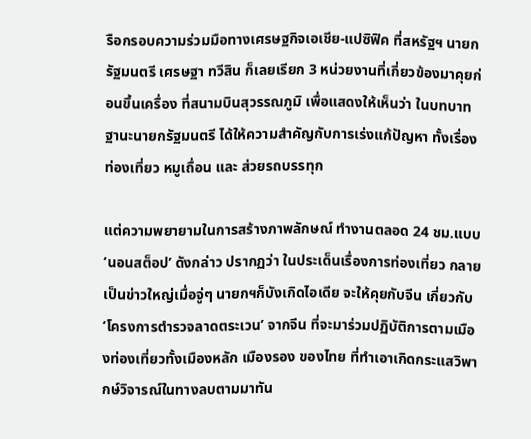รือกรอบความร่วมมือทางเศรษฐกิจเอเชีย-แปซิฟิค ที่สหรัฐฯ นายกรัฐมนตรี เศรษฐา ทวีสิน ก็เลยเรียก 3 หน่วยงานที่เกี่ยวข้องมาคุยก่อนขึ้นเครื่อง ที่สนามบินสุวรรณภูมิ เพื่อแสดงให้เห็นว่า ในบทบาทฐานะนายกรัฐมนตรี ได้ให้ความสำคัญกับการเร่งแก้ปัญหา ทั้งเรื่องท่องเที่ยว หมูเถื่อน และ ส่วยรถบรรทุก

แต่ความพยายามในการสร้างภาพลักษณ์ ทำงานตลอด 24 ชม.แบบ ‘นอนสต็อป’ ดังกล่าว ปรากฏว่า ในประเด็นเรื่องการท่องเที่ยว กลายเป็นข่าวใหญ่เมื่อจู่ๆ นายกฯก็บังเกิดไอเดีย จะให้คุยกับจีน เกี่ยวกับ ‘โครงการตำรวจลาดตระเวน’ จากจีน ที่จะมาร่วมปฏิบัติการตามเมืองท่องเที่ยวทั้งเมืองหลัก เมืองรอง ของไทย ที่ทำเอาเกิดกระแสวิพากษ์วิจารณ์ในทางลบตามมาทัน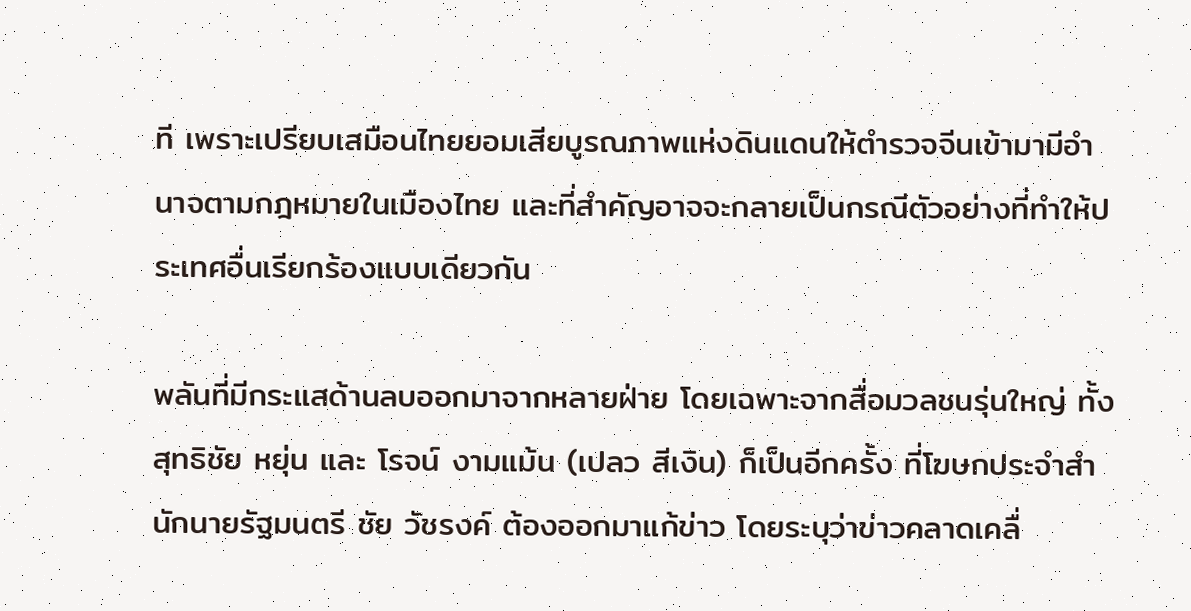ที เพราะเปรียบเสมือนไทยยอมเสียบูรณภาพแห่งดินแดนให้ตำรวจจีนเข้ามามีอำนาจตามกฎหมายในเมืองไทย และที่สำคัญอาจจะกลายเป็นกรณีตัวอย่างที่ทำให้ประเทศอื่นเรียกร้องแบบเดียวกัน

พลันที่มีกระแสด้านลบออกมาจากหลายฝ่าย โดยเฉพาะจากสื่อมวลชนรุ่นใหญ่ ทั้งสุทธิชัย หยุ่น และ โรจน์ งามแม้น (เปลว สีเงิน) ก็เป็นอีกครั้ง ที่โฆษกประจำสำนักนายรัฐมนตรี ชัย วัชรงค์ ต้องออกมาแก้ข่าว โดยระบุว่าข่าวคลาดเคลื่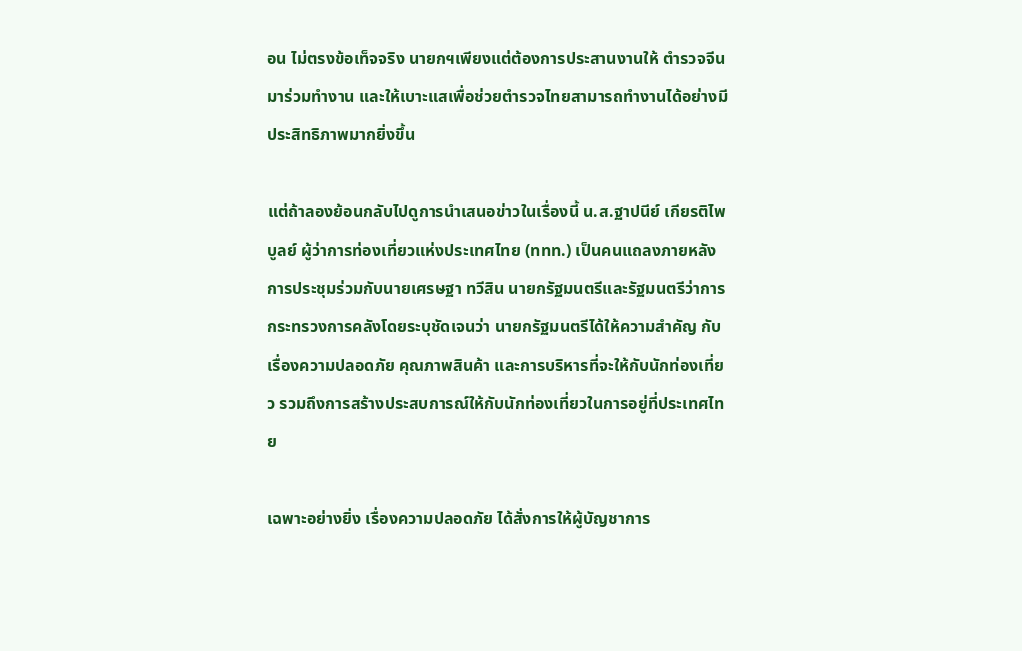อน ไม่ตรงข้อเท็จจริง นายกฯเพียงแต่ต้องการประสานงานให้ ตำรวจจีนมาร่วมทำงาน และให้เบาะแสเพื่อช่วยตำรวจไทยสามารถทำงานได้อย่างมีประสิทธิภาพมากยิ่งขึ้น

แต่ถ้าลองย้อนกลับไปดูการนำเสนอข่าวในเรื่องนี้ น.ส.ฐาปนีย์ เกียรติไพบูลย์ ผู้ว่าการท่องเที่ยวแห่งประเทศไทย (ททท.) เป็นคนแถลงภายหลังการประชุมร่วมกับนายเศรษฐา ทวีสิน นายกรัฐมนตรีและรัฐมนตรีว่าการกระทรวงการคลังโดยระบุชัดเจนว่า นายกรัฐมนตรีได้ให้ความสำคัญ กับเรื่องความปลอดภัย คุณภาพสินค้า และการบริหารที่จะให้กับนักท่องเที่ยว รวมถึงการสร้างประสบการณ์ให้กับนักท่องเที่ยวในการอยู่ที่ประเทศไทย

เฉพาะอย่างยิ่ง เรื่องความปลอดภัย ได้สั่งการให้ผู้บัญชาการ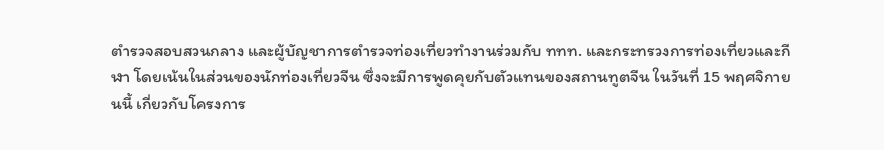ตำรวจสอบสวนกลาง และผู้บัญชาการตำรวจท่องเที่ยวทำงานร่วมกับ ททท. และกระทรวงการท่องเที่ยวและกีฬา โดยเน้นในส่วนของนักท่องเที่ยวจีน ซึ่งจะมีการพูดคุยกับตัวแทนของสถานทูตจีน ในวันที่ 15 พฤศจิกายนนี้ เกี่ยวกับโครงการ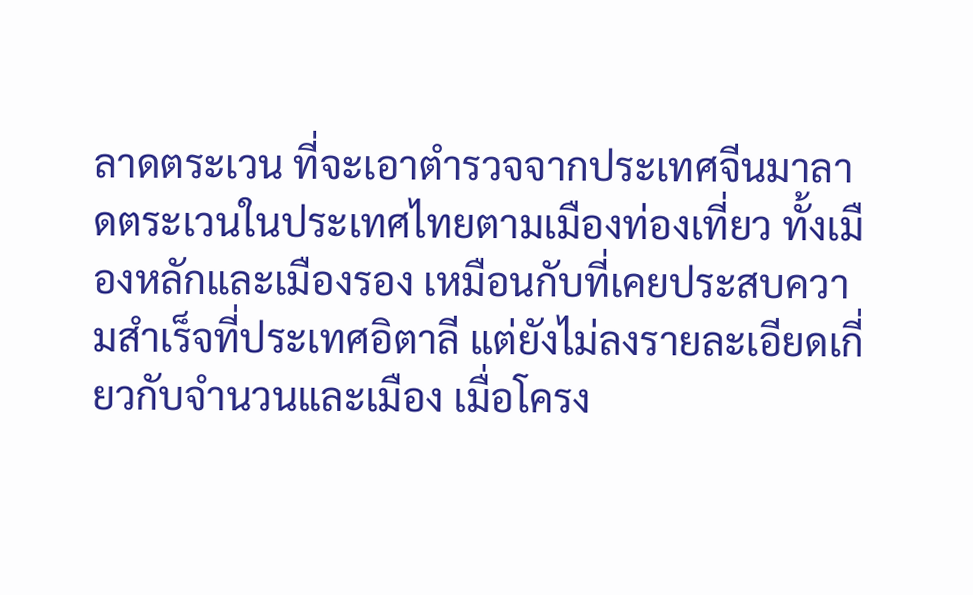ลาดตระเวน ที่จะเอาตำรวจจากประเทศจีนมาลาดตระเวนในประเทศไทยตามเมืองท่องเที่ยว ทั้งเมืองหลักและเมืองรอง เหมือนกับที่เคยประสบความสำเร็จที่ประเทศอิตาลี แต่ยังไม่ลงรายละเอียดเกี่ยวกับจำนวนและเมือง เมื่อโครง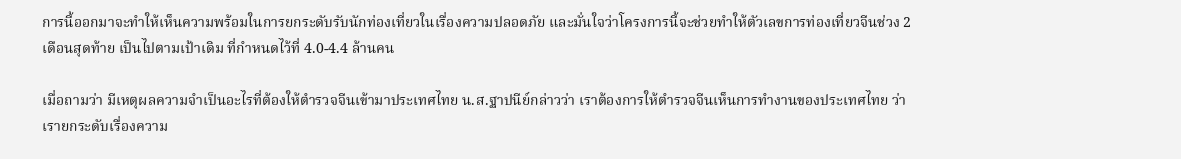การนี้ออกมาจะทำให้เห็นความพร้อมในการยกระดับรับนักท่องเที่ยวในเรื่องความปลอดภัย และมั่นใจว่าโครงการนี้จะช่วยทำให้ตัวเลขการท่องเที่ยวจีนช่วง 2 เดือนสุดท้าย เป็นไปตามเป้าเดิม ที่กำหนดไว้ที่ 4.0-4.4 ล้านคน

เมื่อถามว่า มีเหตุผลความจำเป็นอะไรที่ต้องให้ตำรวจจีนเข้ามาประเทศไทย น.ส.ฐาปนีย์กล่าวว่า เราต้องการให้ตำรวจจีนเห็นการทำงานของประเทศไทย ว่าเรายกระดับเรื่องความ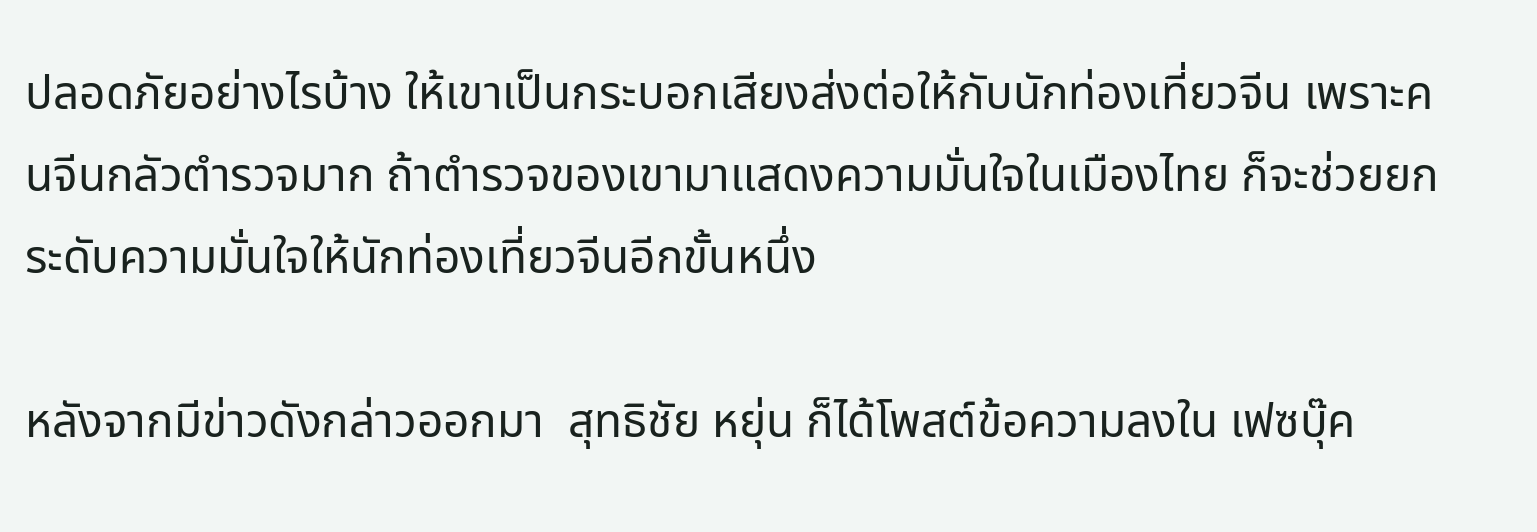ปลอดภัยอย่างไรบ้าง ให้เขาเป็นกระบอกเสียงส่งต่อให้กับนักท่องเที่ยวจีน เพราะคนจีนกลัวตำรวจมาก ถ้าตำรวจของเขามาแสดงความมั่นใจในเมืองไทย ก็จะช่วยยกระดับความมั่นใจให้นักท่องเที่ยวจีนอีกขั้นหนึ่ง

หลังจากมีข่าวดังกล่าวออกมา  สุทธิชัย หยุ่น ก็ได้โพสต์ข้อความลงใน เฟซบุ๊ค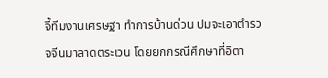จี้ทีมงานเศรษฐา ทำการบ้านด่วน ปมจะเอาตำรวจจีนมาลาดตระเวน โดยยกกรณีศึกษาที่อิตา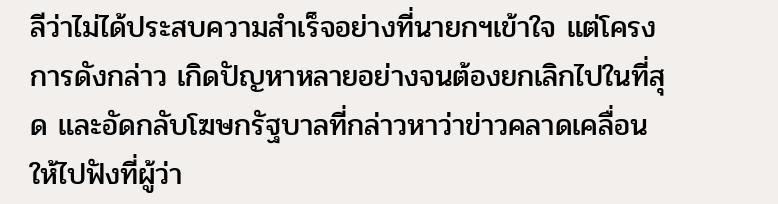ลีว่าไม่ได้ประสบความสำเร็จอย่างที่นายกฯเข้าใจ แต่โครงการดังกล่าว เกิดปัญหาหลายอย่างจนต้องยกเลิกไปในที่สุด และอัดกลับโฆษกรัฐบาลที่กล่าวหาว่าข่าวคลาดเคลื่อนให้ไปฟังที่ผู้ว่า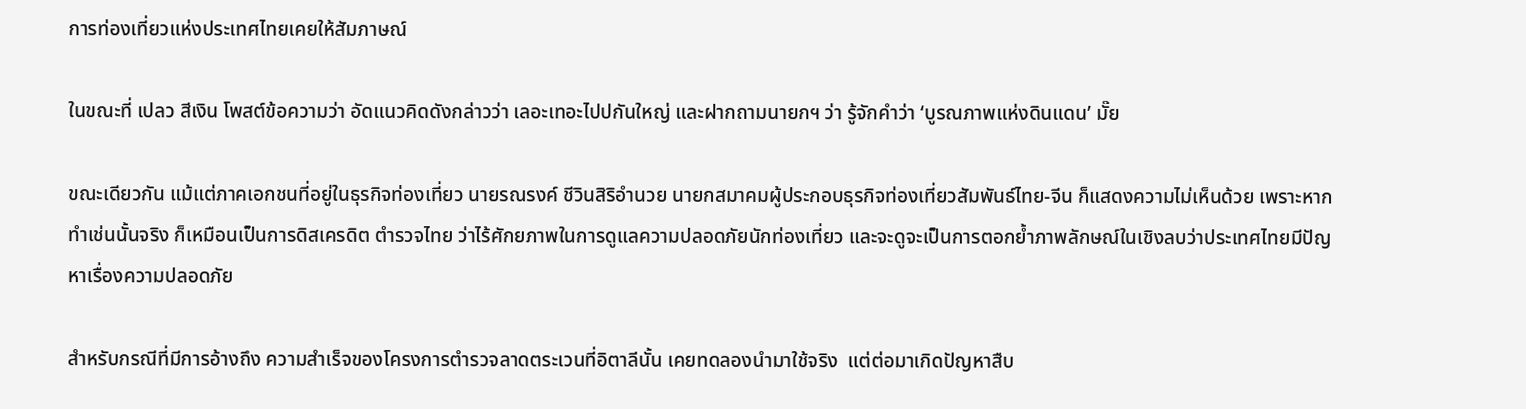การท่องเที่ยวแห่งประเทศไทยเคยให้สัมภาษณ์

ในขณะที่ เปลว สีเงิน โพสต์ข้อความว่า อัดแนวคิดดังกล่าวว่า เลอะเทอะไปปกันใหญ่ และฝากถามนายกฯ ว่า รู้จักคำว่า ‘บูรณภาพแห่งดินแดน’ มั๊ย

ขณะเดียวกัน แม้แต่ภาคเอกชนที่อยู่ในธุรกิจท่องเที่ยว นายรณรงค์ ชีวินสิริอำนวย นายกสมาคมผู้ประกอบธุรกิจท่องเที่ยวสัมพันธ์ไทย-จีน ก็แสดงความไม่เห็นด้วย เพราะหากทำเช่นนั้นจริง ก็เหมือนเป็นการดิสเครดิต ตำรวจไทย ว่าไร้ศักยภาพในการดูแลความปลอดภัยนักท่องเที่ยว และจะดูจะเป็นการตอกย้ำภาพลักษณ์ในเชิงลบว่าประเทศไทยมีปัญหาเรื่องความปลอดภัย

สำหรับกรณีที่มีการอ้างถึง ความสำเร็จของโครงการตำรวจลาดตระเวนที่อิตาลีนั้น เคยทดลองนำมาใช้จริง  แต่ต่อมาเกิดปัญหาสืบ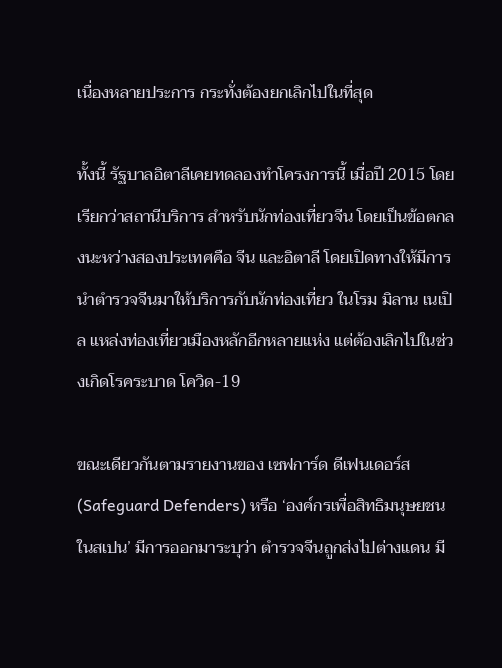เนื่องหลายประการ กระทั่งต้องยกเลิกไปในที่สุด

ทั้งนี้ รัฐบาลอิตาลีเคยทดลองทำโครงการนี้ เมื่อปี 2015 โดยเรียกว่าสถานีบริการ สำหรับนักท่องเที่ยวจีน โดยเป็นข้อตกลงนะหว่างสองประเทศคือ จีน และอิตาลี โดยเปิดทางให้มีการนำตำรวจจีนมาให้บริการกับนักท่องเที่ยว ในโรม มิลาน เนเปิล แหล่งท่องเที่ยวเมืองหลักอีกหลายแห่ง แต่ต้องเลิกไปในช่วงเกิดโรคระบาด โควิด-19

ขณะเดียวกันตามรายงานของ เซฟการ์ด ดีเฟนเดอร์ส (Safeguard Defenders) หรือ ‘องค์กรเพื่อสิทธิมนุษยชนในสเปน’ มีการออกมาระบุว่า ตำรวจจีนถูกส่งไปต่างแดน มี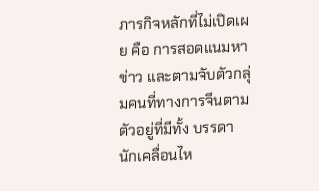ภารกิจหลักที่ไม่เปิดเผย คือ การสอดแนมหาข่าว และตามจับตัวกลุ่มคนที่ทางการจีนตามตัวอยู่ที่มีทั้ง บรรดานักเคลื่อนไห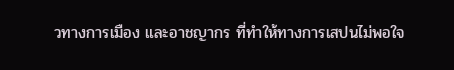วทางการเมือง และอาชญากร ที่ทำให้ทางการเสปนไม่พอใจ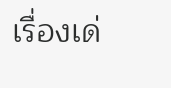เรื่องเด่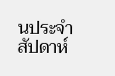นประจำสัปดาห์